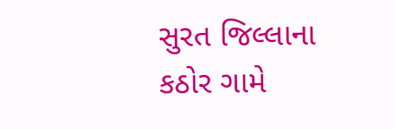સુરત જિલ્લાના કઠોર ગામે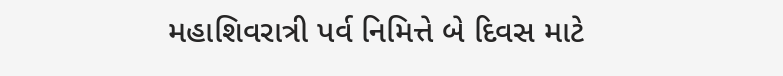મહાશિવરાત્રી પર્વ નિમિત્તે બે દિવસ માટે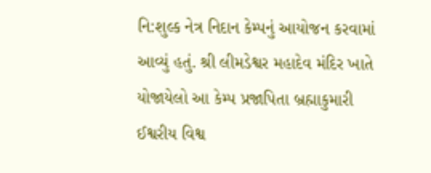નિ:શુલ્ક નેત્ર નિદાન કેમ્પનું આયોજન કરવામાં આવ્યું હતું. શ્રી લીમડેશ્વર મહાદેવ મંદિર ખાતે યોજાયેલો આ કેમ્પ પ્રજાપિતા બ્રહ્માકુમારી ઈશ્વરીય વિશ્વ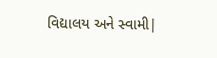વિદ્યાલય અને સ્વામી|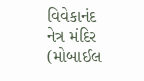વિવેકાનંદ નેત્ર મંદિર (મોબાઈલ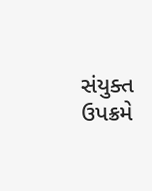સંયુક્ત ઉપક્રમે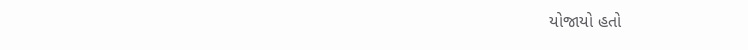યોજાયો હતો